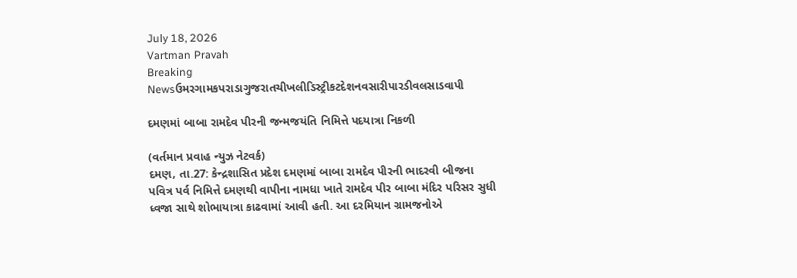July 18, 2026
Vartman Pravah
Breaking Newsઉમરગામકપરાડાગુજરાતચીખલીડિસ્ટ્રીકટદેશનવસારીપારડીવલસાડવાપી

દમણમાં બાબા રામદેવ પીરની જન્‍મજયંતિ નિમિત્તે પદયાત્રા નિકળી

(વર્તમાન પ્રવાહ ન્‍યુઝ નેટવર્ક)
દમણ, તા.27: કેન્‍દ્રશાસિત પ્રદેશ દમણમાં બાબા રામદેવ પીરની ભાદરવી બીજના પવિત્ર પર્વ નિમિત્તે દમણથી વાપીના નામધા ખાતે રામદેવ પીર બાબા મંદિર પરિસર સુધી ધ્‍વજા સાથે શોભાયાત્રા કાઢવામાં આવી હતી. આ દરમિયાન ગ્રામજનોએ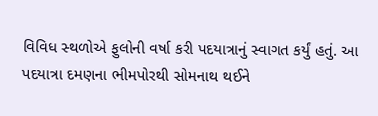વિવિધ સ્‍થળોએ ફુલોની વર્ષા કરી પદયાત્રાનું સ્‍વાગત કર્યું હતું. આ પદયાત્રા દમણના ભીમપોરથી સોમનાથ થઈને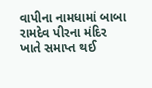વાપીના નામધામાં બાબા રામદેવ પીરના મંદિર ખાતે સમાપ્ત થઈ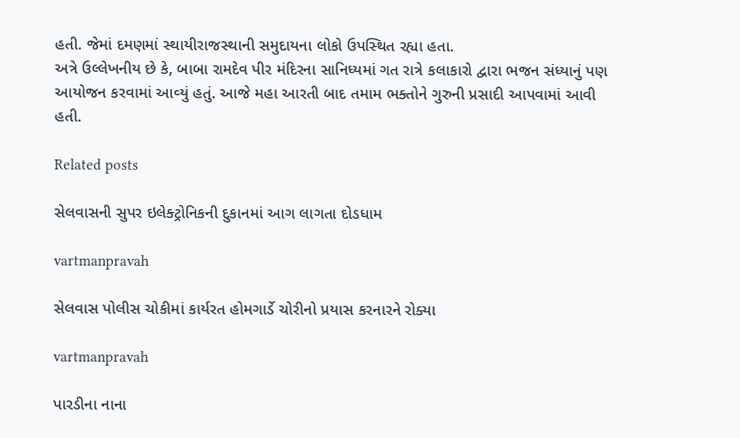હતી. જેમાં દમણમાં સ્‍થાયીરાજસ્‍થાની સમુદાયના લોકો ઉપસ્‍થિત રહ્યા હતા.
અત્રે ઉલ્લેખનીય છે કે, બાબા રામદેવ પીર મંદિરના સાનિધ્‍યમાં ગત રાત્રે કલાકારો દ્વારા ભજન સંધ્‍યાનું પણ આયોજન કરવામાં આવ્‍યું હતું. આજે મહા આરતી બાદ તમામ ભક્‍તોને ગુરુની પ્રસાદી આપવામાં આવી હતી.

Related posts

સેલવાસની સુપર ઇલેક્‍ટ્રોનિકની દુકાનમાં આગ લાગતા દોડધામ

vartmanpravah

સેલવાસ પોલીસ ચોકીમાં કાર્યરત હોમગાર્ડે ચોરીનો પ્રયાસ કરનારને રોક્યા

vartmanpravah

પારડીના નાના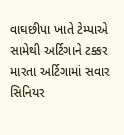વાઘછીપા ખાતે ટેમ્‍પાએ સામેથી અર્ટિગાને ટક્કર મારતા અર્ટિગામાં સવાર સિનિયર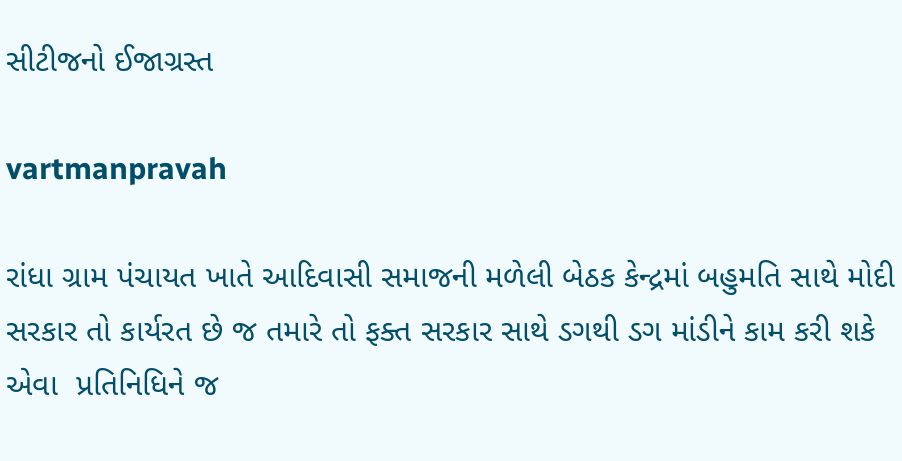સીટીજનો ઈજાગ્રસ્‍ત

vartmanpravah

રાંધા ગ્રામ પંચાયત ખાતે આદિવાસી સમાજની મળેલી બેઠક કેન્‍દ્રમાં બહુમતિ સાથે મોદી સરકાર તો કાર્યરત છે જ તમારે તો ફક્‍ત સરકાર સાથે ડગથી ડગ માંડીને કામ કરી શકે એવા  પ્રતિનિધિને જ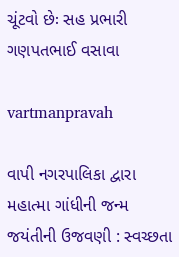ચૂંટવો છેઃ સહ પ્રભારી ગણપતભાઈ વસાવા

vartmanpravah

વાપી નગરપાલિકા દ્વારા મહાત્‍મા ગાંધીની જન્‍મ જયંતીની ઉજવણી : સ્‍વચ્‍છતા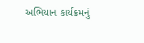અભિયાન કાર્યક્રમનું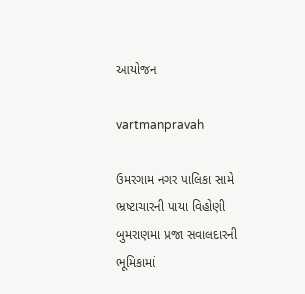આયોજન

vartmanpravah

ઉમરગામ નગર પાલિકા સામે ભ્રષ્ટાચારની પાયા વિહોણી બુમરાણમા પ્રજા સવાલદારની ભૂમિકામાં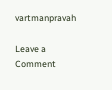vartmanpravah

Leave a Comment